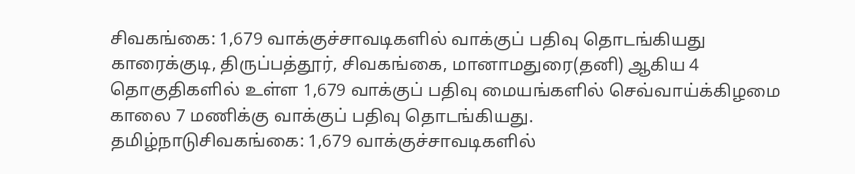சிவகங்கை: 1,679 வாக்குச்சாவடிகளில் வாக்குப் பதிவு தொடங்கியது
காரைக்குடி, திருப்பத்தூர், சிவகங்கை, மானாமதுரை(தனி) ஆகிய 4 தொகுதிகளில் உள்ள 1,679 வாக்குப் பதிவு மையங்களில் செவ்வாய்க்கிழமை காலை 7 மணிக்கு வாக்குப் பதிவு தொடங்கியது.
தமிழ்நாடுசிவகங்கை: 1,679 வாக்குச்சாவடிகளில்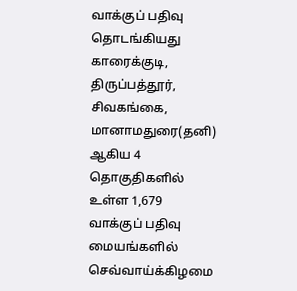வாக்குப் பதிவு தொடங்கியது
காரைக்குடி, திருப்பத்தூர், சிவகங்கை, மானாமதுரை(தனி) ஆகிய 4 தொகுதிகளில் உள்ள 1,679 வாக்குப் பதிவு மையங்களில் செவ்வாய்க்கிழமை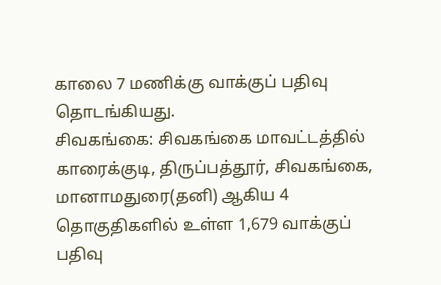காலை 7 மணிக்கு வாக்குப் பதிவு தொடங்கியது.
சிவகங்கை: சிவகங்கை மாவட்டத்தில் காரைக்குடி, திருப்பத்தூர், சிவகங்கை, மானாமதுரை(தனி) ஆகிய 4 தொகுதிகளில் உள்ள 1,679 வாக்குப் பதிவு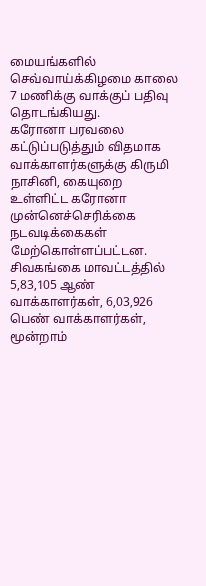மையங்களில் செவ்வாய்க்கிழமை காலை 7 மணிக்கு வாக்குப் பதிவு தொடங்கியது.
கரோனா பரவலை கட்டுப்படுத்தும் விதமாக வாக்காளர்களுக்கு கிருமி நாசினி, கையுறை உள்ளிட்ட கரோனா முன்னெச்செரிக்கை நடவடிக்கைகள் மேற்கொள்ளப்பட்டன.
சிவகங்கை மாவட்டத்தில் 5,83,105 ஆண் வாக்காளர்கள், 6,03,926 பெண் வாக்காளர்கள், மூன்றாம்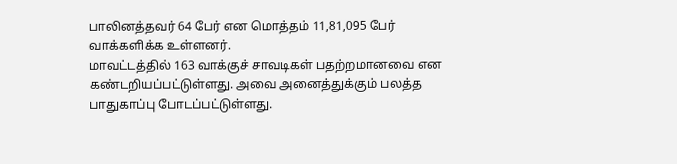பாலினத்தவர் 64 பேர் என மொத்தம் 11,81,095 பேர் வாக்களிக்க உள்ளனர்.
மாவட்டத்தில் 163 வாக்குச் சாவடிகள் பதற்றமானவை என கண்டறியப்பட்டுள்ளது. அவை அனைத்துக்கும் பலத்த பாதுகாப்பு போடப்பட்டுள்ளது.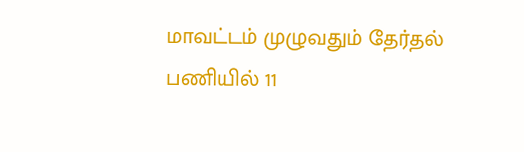மாவட்டம் முழுவதும் தேர்தல் பணியில் 11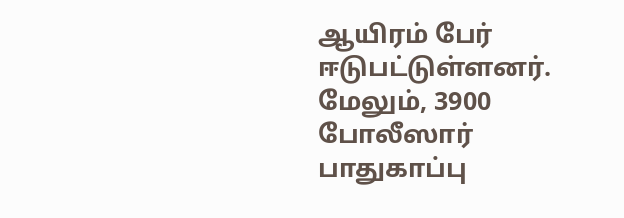ஆயிரம் பேர் ஈடுபட்டுள்ளனர். மேலும், 3900 போலீஸார் பாதுகாப்பு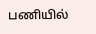பணியில்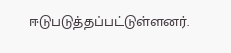ஈடுபடுத்தப்பட்டுள்ளனர்.